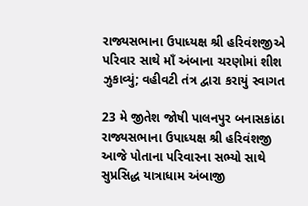રાજ્યસભાના ઉપાધ્યક્ષ શ્રી હરિવંશજીએ પરિવાર સાથે માઁ અંબાના ચરણોમાં શીશ ઝુકાવ્યું; વહીવટી તંત્ર દ્વારા કરાયું સ્વાગત

23 મે જીતેશ જોષી પાલનપુર બનાસકાંઠા
રાજ્યસભાના ઉપાધ્યક્ષ શ્રી હરિવંશજી આજે પોતાના પરિવારના સભ્યો સાથે સુપ્રસિદ્ધ યાત્રાધામ અંબાજી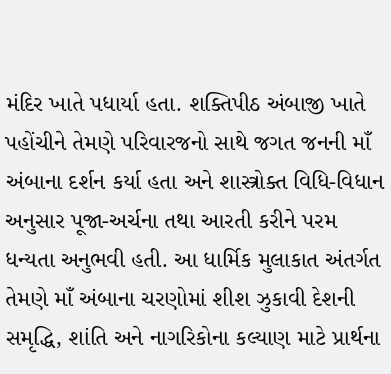મંદિર ખાતે પધાર્યા હતા. શક્તિપીઠ અંબાજી ખાતે પહોંચીને તેમણે પરિવારજનો સાથે જગત જનની માઁ અંબાના દર્શન કર્યા હતા અને શાસ્ત્રોક્ત વિધિ-વિધાન અનુસાર પૂજા-અર્ચના તથા આરતી કરીને પરમ ધન્યતા અનુભવી હતી. આ ધાર્મિક મુલાકાત અંતર્ગત તેમણે માઁ અંબાના ચરણોમાં શીશ ઝુકાવી દેશની સમૃદ્ધિ, શાંતિ અને નાગરિકોના કલ્યાણ માટે પ્રાર્થના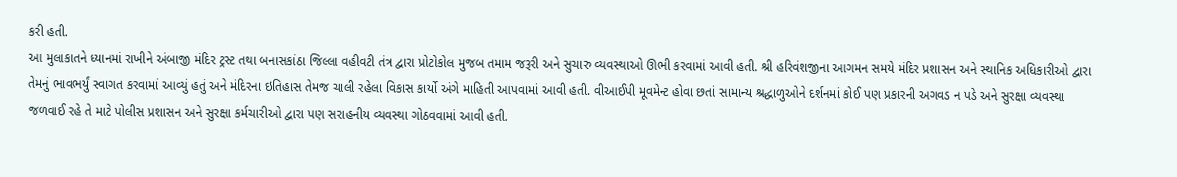કરી હતી.
આ મુલાકાતને ધ્યાનમાં રાખીને અંબાજી મંદિર ટ્રસ્ટ તથા બનાસકાંઠા જિલ્લા વહીવટી તંત્ર દ્વારા પ્રોટોકોલ મુજબ તમામ જરૂરી અને સુચારુ વ્યવસ્થાઓ ઊભી કરવામાં આવી હતી. શ્રી હરિવંશજીના આગમન સમયે મંદિર પ્રશાસન અને સ્થાનિક અધિકારીઓ દ્વારા તેમનું ભાવભર્યું સ્વાગત કરવામાં આવ્યું હતું અને મંદિરના ઇતિહાસ તેમજ ચાલી રહેલા વિકાસ કાર્યો અંગે માહિતી આપવામાં આવી હતી. વીઆઈપી મૂવમેન્ટ હોવા છતાં સામાન્ય શ્રદ્ધાળુઓને દર્શનમાં કોઈ પણ પ્રકારની અગવડ ન પડે અને સુરક્ષા વ્યવસ્થા જળવાઈ રહે તે માટે પોલીસ પ્રશાસન અને સુરક્ષા કર્મચારીઓ દ્વારા પણ સરાહનીય વ્યવસ્થા ગોઠવવામાં આવી હતી.